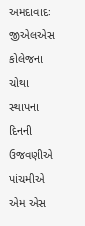અમદાવાદઃ જીએલએસ કોલેજના ચોથા સ્થાપના દિનની ઉજવણીએ પાંચમીએ એમ એસ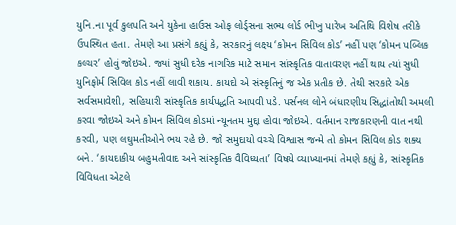યુનિ.ના પૂર્વ કુલપતિ અને યુકેના હાઉસ ઓફ લોર્ડ્સના સભ્ય લોર્ડ ભીખુ પારેખ અતિથિ વિશેષ તરીકે ઉપસ્થિત હતા. તેમણે આ પ્રસંગે કહ્યું કે, સરકારનું લક્ષ્ય ‘કોમન સિવિલ કોડ’ નહીં પણ ‘કોમન પબ્લિક કલ્ચર’ હોવું જોઇએ. જ્યાં સુધી દરેક નાગરિક માટે સમાન સાંસ્કૃતિક વાતાવરણ નહીં થાય ત્યાં સુધી યુનિફોર્મ સિવિલ કોડ નહીં લાવી શકાય. કાયદો એ સંસ્કૃતિનું જ એક પ્રતીક છે. તેથી સરકારે એક સર્વસમાવેશી, સહિયારી સાંસ્કૃતિક કાર્યપદ્ધતિ આપવી પડે. પર્સનલ લોને બંધારણીય સિદ્ધાંતોથી અમલી કરવા જોઇએ અને કોમન સિવિલ કોડમાં ન્યૂનતમ મુદ્દા હોવા જોઇએ. વર્તમાન રાજકારણની વાત નથી કરવી, પણ લઘુમતીઓને ભય રહે છે. જો સમુદાયો વચ્ચે વિશ્વાસ જન્મે તો કોમન સિવિલ કોડ શક્ય બને. ‘કાયદાકીય બહુમતીવાદ અને સાંસ્કૃતિક વૈવિધ્યતા’ વિષયે વ્યાખ્યાનમાં તેમણે કહ્યું કે, સાંસ્કૃતિક વિવિધતા એટલે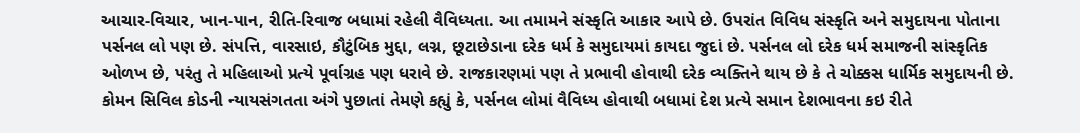આચાર-વિચાર, ખાન-પાન, રીતિ-રિવાજ બધામાં રહેલી વૈવિધ્યતા. આ તમામને સંસ્કૃતિ આકાર આપે છે. ઉપરાંત વિવિધ સંસ્કૃતિ અને સમુદાયના પોતાના પર્સનલ લો પણ છે. સંપત્તિ, વારસાઇ, કૌટુંબિક મુદ્દા, લગ્ન, છૂટાછેડાના દરેક ધર્મ કે સમુદાયમાં કાયદા જુદાં છે. પર્સનલ લો દરેક ધર્મ સમાજની સાંસ્કૃતિક ઓળખ છે, પરંતુ તે મહિલાઓ પ્રત્યે પૂર્વાગ્રહ પણ ધરાવે છે. રાજકારણમાં પણ તે પ્રભાવી હોવાથી દરેક વ્યક્તિને થાય છે કે તે ચોક્કસ ધાર્મિક સમુદાયની છે.
કોમન સિવિલ કોડની ન્યાયસંગતતા અંગે પુછાતાં તેમણે કહ્યું કે, પર્સનલ લોમાં વૈવિધ્ય હોવાથી બધામાં દેશ પ્રત્યે સમાન દેશભાવના કઇ રીતે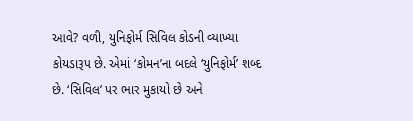આવે? વળી, યુનિફોર્મ સિવિલ કોડની વ્યાખ્યા કોયડારૂપ છે. એમાં ‘કોમન’ના બદલે ‘યુનિફોર્મ’ શબ્દ છે. ‘સિવિલ’ પર ભાર મુકાયો છે અને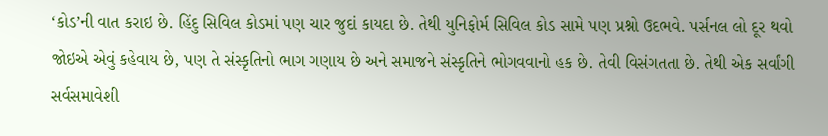‘કોડ’ની વાત કરાઇ છે. હિંદુ સિવિલ કોડમાં પણ ચાર જુદાં કાયદા છે. તેથી યુનિફોર્મ સિવિલ કોડ સામે પણ પ્રશ્નો ઉદભવે. પર્સનલ લો દૂર થવો જોઇએ એવું કહેવાય છે, પણ તે સંસ્કૃતિનો ભાગ ગણાય છે અને સમાજને સંસ્કૃતિને ભોગવવાનો હક છે. તેવી વિસંગતતા છે. તેથી એક સર્વાંગી સર્વસમાવેશી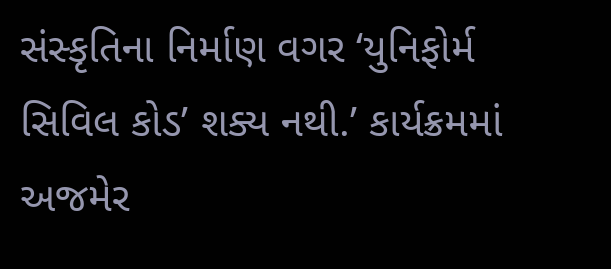સંસ્કૃતિના નિર્માણ વગર ‘યુનિફોર્મ સિવિલ કોડ’ શક્ય નથી.’ કાર્યક્રમમાં અજમેર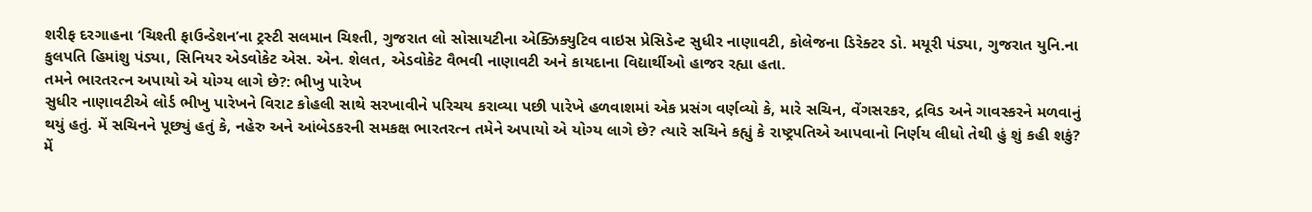શરીફ દરગાહના ‘ચિશ્તી ફાઉન્ડેશન’ના ટ્રસ્ટી સલમાન ચિશ્તી, ગુજરાત લો સોસાયટીના એક્ઝિક્યુટિવ વાઇસ પ્રેસિડેન્ટ સુધીર નાણાવટી, કોલેજના ડિરેક્ટર ડો. મયૂરી પંડ્યા, ગુજરાત યુનિ.ના કુલપતિ હિમાંશુ પંડ્યા, સિનિયર એડવોકેટ એસ. એન. શેલત, એડવોકેટ વૈભવી નાણાવટી અને કાયદાના વિદ્યાર્થીઓ હાજર રહ્યા હતા.
તમને ભારતરત્ન અપાયો એ યોગ્ય લાગે છે?: ભીખુ પારેખ
સુધીર નાણાવટીએ લોર્ડ ભીખુ પારેખને વિરાટ કોહલી સાથે સરખાવીને પરિચય કરાવ્યા પછી પારેખે હળવાશમાં એક પ્રસંગ વર્ણવ્યો કે, મારે સચિન, વેંગસરકર, દ્રવિડ અને ગાવસ્કરને મળવાનું થયું હતું. મેં સચિનને પૂછ્યું હતું કે, નહેરુ અને આંબેડકરની સમકક્ષ ભારતરત્ન તમેને અપાયો એ યોગ્ય લાગે છે? ત્યારે સચિને કહ્યું કે રાષ્ટ્રપતિએ આપવાનો નિર્ણય લીધો તેથી હું શું કહી શકું? મેં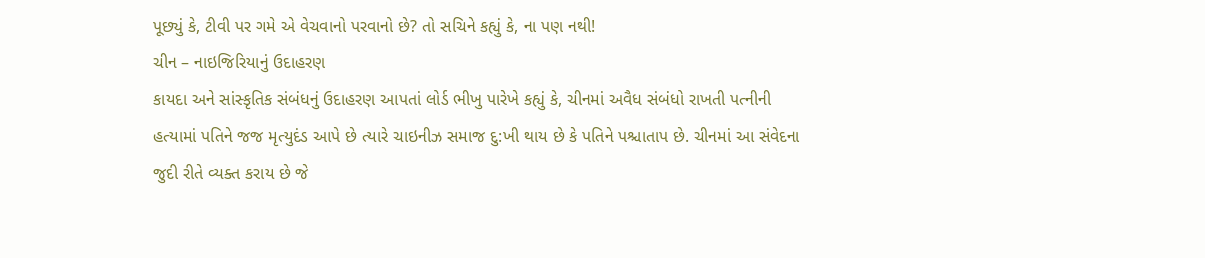પૂછ્યું કે, ટીવી પર ગમે એ વેચવાનો પરવાનો છે? તો સચિને કહ્યું કે, ના પણ નથી!
ચીન – નાઇજિરિયાનું ઉદાહરણ
કાયદા અને સાંસ્કૃતિક સંબંધનું ઉદાહરણ આપતાં લોર્ડ ભીખુ પારેખે કહ્યું કે, ચીનમાં અવૈધ સંબંધો રાખતી પત્નીની હત્યામાં પતિને જજ મૃત્યુદંડ આપે છે ત્યારે ચાઇનીઝ સમાજ દુ:ખી થાય છે કે પતિને પશ્ચાતાપ છે. ચીનમાં આ સંવેદના જુદી રીતે વ્યક્ત કરાય છે જે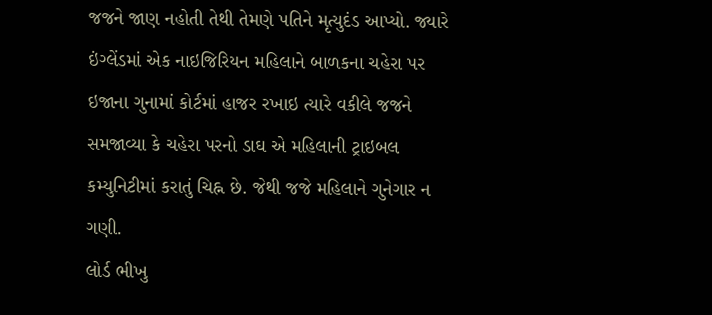જજને જાણ નહોતી તેથી તેમણે પતિને મૃત્યુદંડ આપ્યો. જ્યારે ઇંગ્લેંડમાં એક નાઇજિરિયન મહિલાને બાળકના ચહેરા પર ઇજાના ગુનામાં કોર્ટમાં હાજર રખાઇ ત્યારે વકીલે જજને સમજાવ્યા કે ચહેરા પરનો ડાઘ એ મહિલાની ટ્રાઇબલ કમ્યુનિટીમાં કરાતું ચિહ્ન છે. જેથી જજે મહિલાને ગુનેગાર ન ગણી.
લોર્ડ ભીખુ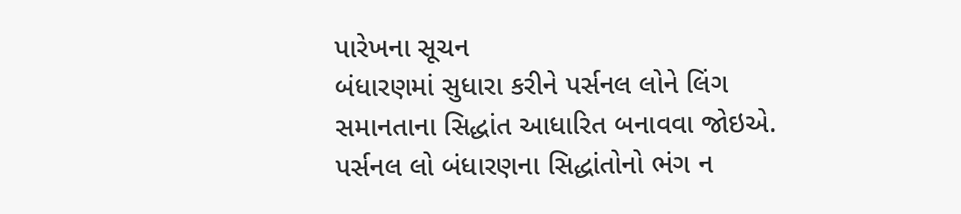પારેખના સૂચન
બંધારણમાં સુધારા કરીને પર્સનલ લોને લિંગ સમાનતાના સિદ્ધાંત આધારિત બનાવવા જોઇએ.
પર્સનલ લો બંધારણના સિદ્ધાંતોનો ભંગ ન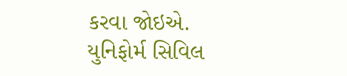કરવા જોઇએ.
યુનિફોર્મ સિવિલ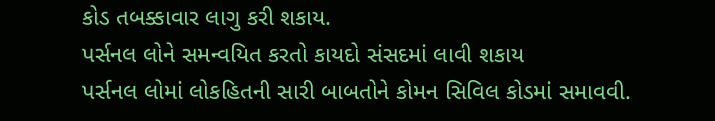કોડ તબક્કાવાર લાગુ કરી શકાય.
પર્સનલ લોને સમન્વયિત કરતો કાયદો સંસદમાં લાવી શકાય
પર્સનલ લોમાં લોકહિતની સારી બાબતોને કોમન સિવિલ કોડમાં સમાવવી.